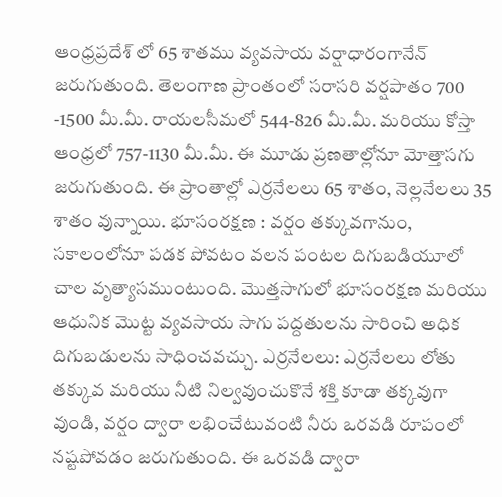ఆంధ్రప్రదేశ్ లో 65 శాతము వ్యవసాయ వర్షాధారంగానేన్ జరుగుతుంది. తెలంగాణ ప్రాంతంలో సరాసరి వర్షపాతం 700 -1500 మీ.మీ. రాయలసీమలో 544-826 మీ.మీ. మరియు కోస్తా ఆంధ్రలో 757-1130 మీ.మీ. ఈ మూడు ప్రణతాల్లోనూ మోత్తాసగు జరుగుతుంది. ఈ ప్రాంతాల్లో ఎర్రనేలలు 65 శాతం, నెల్లనేలలు 35 శాతం వున్నాయి. భూసంరక్షణ : వర్షం తక్కువగానుం, సకాలంలోనూ పడక పోవటం వలన పంటల దిగుబడియూలో చాల వృత్యాసముంటుంది. మొత్తసాగులో భూసంరక్షణ మరియు ఆధునిక మొట్ట వ్యవసాయ సాగు పద్దతులను సారించి అధిక దిగుబడులను సాధించవచ్చు. ఎర్రనేలలు: ఎర్రనేలలు లోతు తక్కువ మరియు నీటి నిల్వవుంచుకొనే శక్తి కూడా తక్కవుగా వుండి, వర్షం ద్వారా లభించేటువంటి నీరు ఒరవడి రూపంలో నష్టపోవడం జరుగుతుంది. ఈ ఒరవడి ద్వారా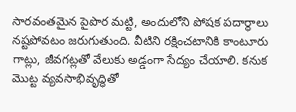సారవంతమైన పైపొర మట్టి, అందులోని పోషక పదార్థాలు నష్టపోవటం జరుగుతుంది. వీటిని రక్షించటానికి కాంటూరు గాట్లు, జీవగట్లతో వేలుకు అడ్డంగా సేద్యం చేయాలి. కనుక మొట్ట వ్యవసాభివృద్ధితో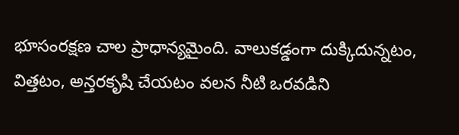భూసంరక్షణ చాల ప్రాధాన్యమైంది. వాలుకడ్డంగా దుక్కిదున్నటం, విత్తటం, అన్తరకృషి చేయటం వలన నీటి ఒరవడిని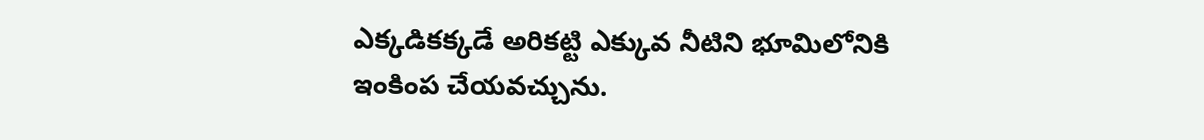ఎక్కడికక్కడే అరికట్టి ఎక్కువ నీటిని భూమిలోనికి ఇంకింప చేయవచ్చును.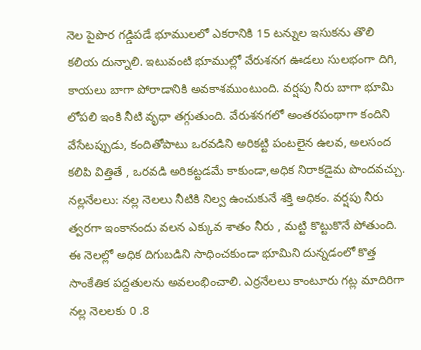నెల పైపొర గడ్డిపడే భూములలో ఎకరానికి 15 టన్నుల ఇసుకను తొలి కలియ దున్నాలి. ఇటువంటి భూముల్లో వేరుశనగ ఊడలు సులభంగా దిగి, కాయలు బాగా పోరాడానికి అవకాశముంటుంది. వర్షపు నీరు బాగా భూమి లోపలి ఇంకి నీటి వృధా తగ్గుతుంది. వేరుశనగలో అంతరపంథాగా కందిని వేసేటప్పుడు, కందితోపాటు ఒరవడిని అరికట్టి పంటలైన ఉలవ, అలసంద కలిపి విత్తితే , ఒరవడి అరికట్టడమే కాకుండా,అధిక నిరాకడైమ పొందవచ్చు. నల్లనేలలు: నల్ల నెలలు నీటికి నిల్వ ఉంచుకునే శక్తి అధికం. వర్షపు నీరు త్వరగా ఇంకానందు వలన ఎక్కువ శాతం నీరు , మట్టి కొట్టుకొనే పోతుంది. ఈ నెలల్లో అధిక దిగుబడిని సాధించకుండా భూమిని దున్నడంలో కొత్త సాంకేతిక పద్దతులను అవలంభించాలి. ఎర్రనేలలు కాంటూరు గట్ల మాదిరిగా నల్ల నెలలకు 0 .8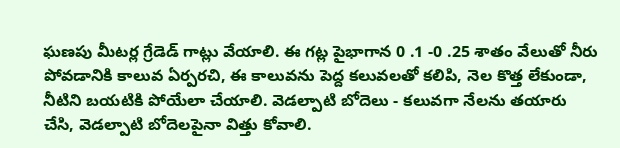ఘణపు మీటర్ల గ్రేడెడ్ గాట్లు వేయాలి. ఈ గట్ల పైభాగాన 0 .1 -0 .25 శాతం వేలుతో నీరు పోవడానికి కాలువ ఏర్పరచి, ఈ కాలువను పెద్ద కలువలతో కలిపి, నెల కొత్త లేకుండా, నీటిని బయటికి పోయేలా చేయాలి. వెడల్పాటి బోదెలు - కలువగా నేలను తయారు చేసి, వెడల్పాటి బోదెలపైనా విత్తు కోవాలి.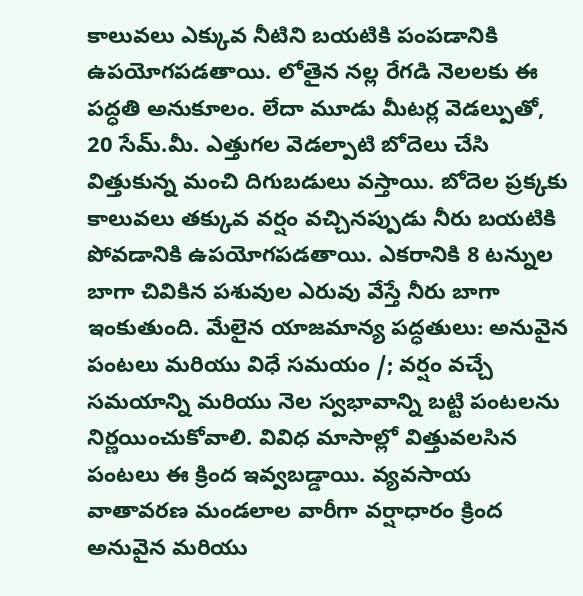కాలువలు ఎక్కువ నీటిని బయటికి పంపడానికి ఉపయోగపడతాయి. లోతైన నల్ల రేగడి నెలలకు ఈ పద్ధతి అనుకూలం. లేదా మూడు మీటర్ల వెడల్పుతో, 20 సేమ్.మీ. ఎత్తుగల వెడల్పాటి బోదెలు చేసి విత్తుకున్న మంచి దిగుబడులు వస్తాయి. బోదెల ప్రక్కకు కాలువలు తక్కువ వర్షం వచ్చినప్పుడు నీరు బయటికి పోవడానికి ఉపయోగపడతాయి. ఎకరానికి 8 టన్నుల బాగా చివికిన పశువుల ఎరువు వేస్తే నీరు బాగా ఇంకుతుంది. మేలైన యాజమాన్య పద్ధతులు: అనువైన పంటలు మరియు విధే సమయం /; వర్షం వచ్చే సమయాన్ని మరియు నెల స్వభావాన్ని బట్టి పంటలను నిర్ణయించుకోవాలి. వివిధ మాసాల్లో విత్తువలసిన పంటలు ఈ క్రింద ఇవ్వబడ్డాయి. వ్యవసాయ వాతావరణ మండలాల వారీగా వర్షాధారం క్రింద అనువైన మరియు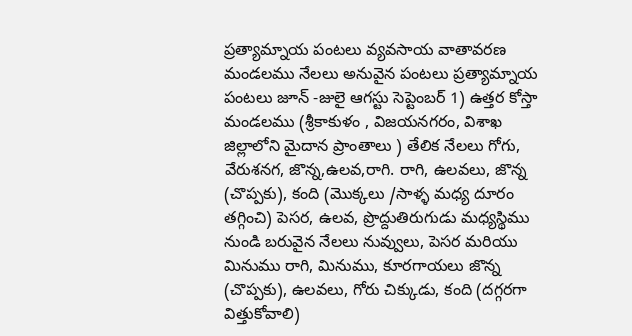ప్రత్యామ్నాయ పంటలు వ్యవసాయ వాతావరణ మండలము నేలలు అనువైన పంటలు ప్రత్యామ్నాయ పంటలు జూన్ -జులై ఆగస్టు సెప్టెంబర్ 1) ఉత్తర కోస్తా మండలము (శ్రీకాకుళం , విజయనగరం, విశాఖ జిల్లాలోని మైదాన ప్రాంతాలు ) తేలిక నేలలు గోగు, వేరుశనగ, జొన్న,ఉలవ,రాగి. రాగి, ఉలవలు, జొన్న (చొప్పకు), కంది (మొక్కలు /సాళ్ళ మధ్య దూరం తగ్గించి) పెసర, ఉలవ, ప్రొద్దుతిరుగుడు మధ్యస్థిము నుండి బరువైన నేలలు నువ్వులు, పెసర మరియు మినుము రాగి, మినుము, కూరగాయలు జొన్న (చొప్పకు), ఉలవలు, గోరు చిక్కుడు, కంది (దగ్గరగా విత్తుకోవాలి)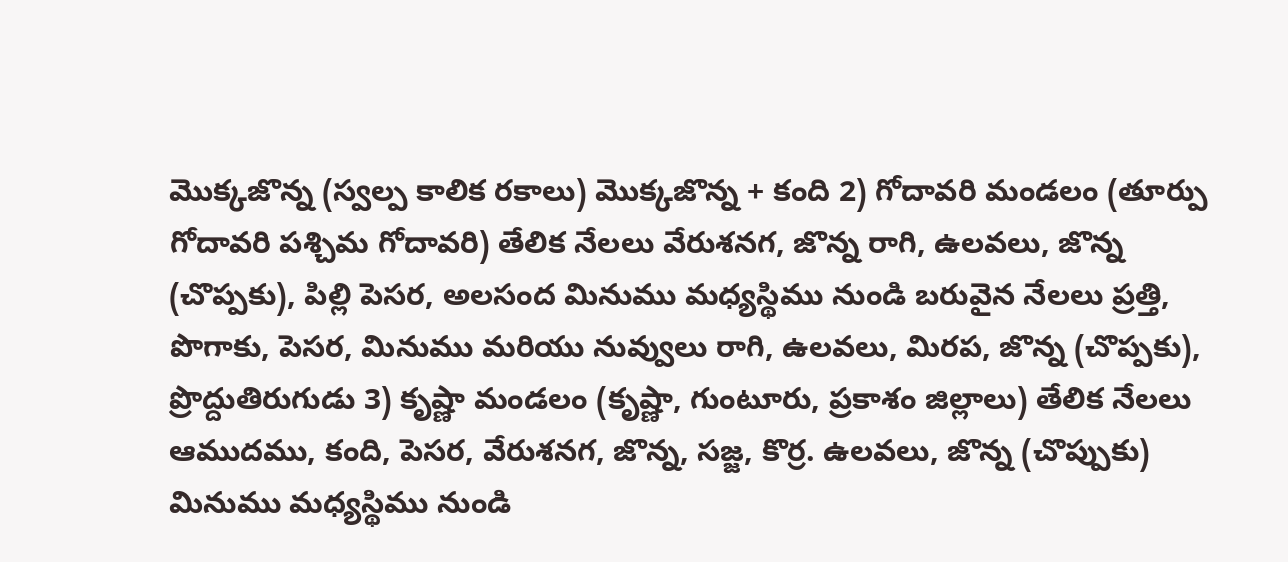మొక్కజొన్న (స్వల్ప కాలిక రకాలు) మొక్కజొన్న + కంది 2) గోదావరి మండలం (తూర్పు గోదావరి పశ్చిమ గోదావరి) తేలిక నేలలు వేరుశనగ, జొన్న రాగి, ఉలవలు, జొన్న (చొప్పకు), పిల్లి పెసర, అలసంద మినుము మధ్యస్థిము నుండి బరువైన నేలలు ప్రత్తి, పొగాకు, పెసర, మినుము మరియు నువ్వులు రాగి, ఉలవలు, మిరప, జొన్న (చొప్పకు), ప్రొద్దుతిరుగుడు 3) కృష్ణా మండలం (కృష్ణా, గుంటూరు, ప్రకాశం జిల్లాలు) తేలిక నేలలు ఆముదము, కంది, పెసర, వేరుశనగ, జొన్న, సజ్జ, కొర్ర. ఉలవలు, జొన్న (చొప్పుకు) మినుము మధ్యస్థిము నుండి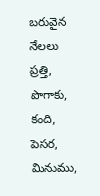బరువైన నేలలు ప్రత్తి, పొగాకు, కంది, పెసర, మినుము,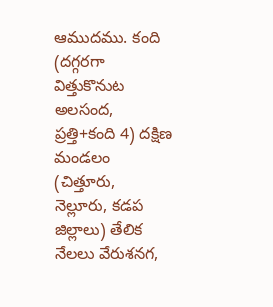ఆముదము. కంది (దగ్గరగా విత్తుకొనుట అలసంద, ప్రత్తి+కంది 4) దక్షిణ మండలం (చిత్తూరు, నెల్లూరు, కడప జిల్లాలు) తేలిక నేలలు వేరుశనగ,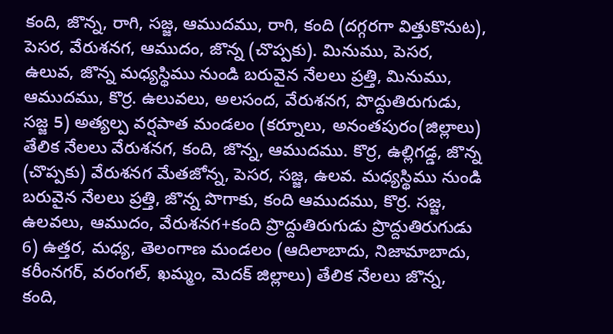కంది, జొన్న, రాగి, సజ్జ, ఆముదము, రాగి, కంది (దగ్గరగా విత్తుకొనుట), పెసర, వేరుశనగ, ఆముదం, జొన్న (చొప్పకు). మినుము, పెసర, ఉలువ, జొన్న మధ్యస్థిము నుండి బరువైన నేలలు ప్రత్తి, మినుము, ఆముదము, కొర్ర. ఉలువలు, అలసంద, వేరుశనగ, పొద్దుతిరుగుడు, సజ్జ 5) అత్యల్ప వర్షపాత మండలం (కర్నూలు, అనంతపురం(జిల్లాలు) తేలిక నేలలు వేరుశనగ, కంది, జొన్న, ఆముదము. కొర్ర, ఉల్లిగడ్డ, జొన్న (చొప్పకు) వేరుశనగ మేతజోన్న, పెసర, సజ్జ, ఉలవ. మధ్యస్థిము నుండి బరువైన నేలలు ప్రత్తి, జొన్న పొగాకు, కంది ఆముదము, కొర్ర. సజ్జ, ఉలవలు, ఆముదం, వేరుశనగ+కంది ప్రొద్దుతిరుగుడు ప్రొద్దుతిరుగుడు 6) ఉత్తర, మధ్య, తెలంగాణ మండలం (ఆదిలాబాదు, నిజామాబాదు, కరీంనగర్, వరంగల్, ఖమ్మం, మెదక్ జిల్లాలు) తేలిక నేలలు జొన్న, కంది,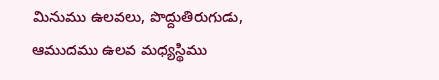మినుము ఉలవలు, పొద్దుతిరుగుడు, ఆముదము ఉలవ మధ్యస్థిము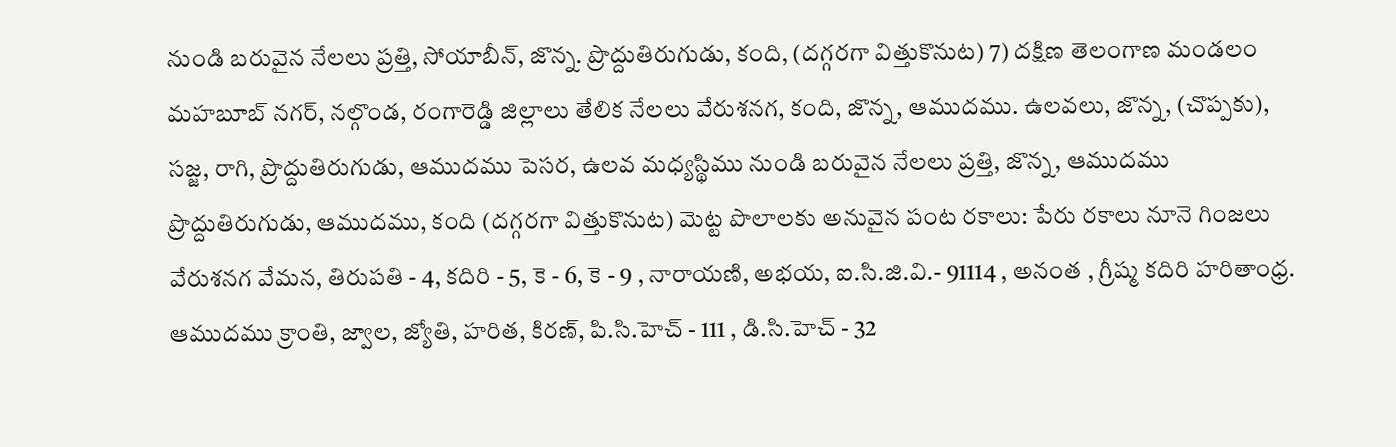నుండి బరువైన నేలలు ప్రత్తి, సోయాబీన్, జొన్న. ప్రొద్దుతిరుగుడు, కంది, (దగ్గరగా విత్తుకొనుట) 7) దక్షిణ తెలంగాణ మండలం మహబూబ్ నగర్, నల్గొండ, రంగారెడ్డి జిల్లాలు తేలిక నేలలు వేరుశనగ, కంది, జొన్న, ఆముదము. ఉలవలు, జొన్న, (చొప్పకు), సజ్జ, రాగి, ప్రొద్దుతిరుగుడు, ఆముదము పెసర, ఉలవ మధ్యస్థిము నుండి బరువైన నేలలు ప్రత్తి, జొన్న, ఆముదము ప్రొద్దుతిరుగుడు, ఆముదము, కంది (దగ్గరగా విత్తుకొనుట) మెట్ట పొలాలకు అనువైన పంట రకాలు: పేరు రకాలు నూనె గింజలు వేరుశనగ వేమన, తిరుపతి - 4, కదిరి - 5, కె - 6, కె - 9 , నారాయణి, అభయ, ఐ.సి.జి.వి.- 91114 , అనంత , గ్రీష్మ కదిరి హరితాంధ్ర. ఆముదము క్రాంతి, జ్వాల, జ్యోతి, హరిత, కిరణ్, పి.సి.హెచ్ - 111 , డి.సి.హెచ్ - 32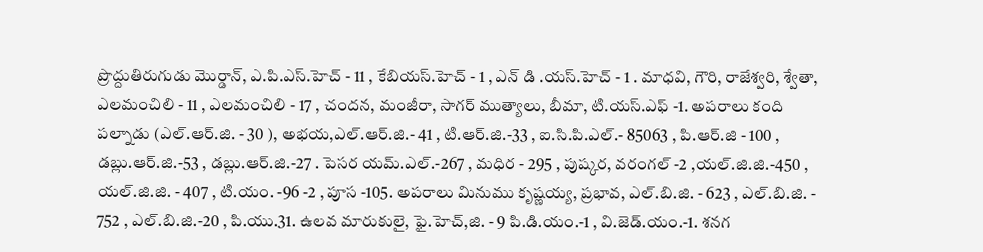ప్రొద్దుతిరుగుడు మొర్డాన్, ఎ.పి.ఎస్.హెచ్ - 11 , కేబియస్.హెచ్ - 1 , ఎన్ డి .యస్.హెచ్ - 1 . మాధవి, గౌరి, రాజేశ్వరి, శ్వేతా, ఎలమంచిలి - 11 , ఎలమంచిలి - 17 , చందన, మంజీరా, సాగర్ ముత్యాలు, బీమా, టి.యస్.ఎఫ్ -1. అపరాలు కంది పల్నాడు (ఎల్.ఆర్.జి. - 30 ), అభయ,ఎల్.ఆర్.జి.- 41 , టి.ఆర్.జి.-33 , ఐ.సి.పి.ఎల్.- 85063 , పి.ఆర్.జి - 100 , డబ్లు.ఆర్.జి.-53 , డబ్లు.ఆర్.జి.-27 . పెసర యమ్.ఎల్.-267 , మధిర - 295 , పుష్కర, వరంగల్ -2 ,యల్.జి.జి.-450 , యల్.జి.జి. - 407 , టి.యం. -96 -2 , పూస -105. అపరాలు మినుము కృష్ణయ్య, ప్రభావ, ఎల్.బి.జి. - 623 , ఎల్.బి.జి. - 752 , ఎల్.బి.జి.-20 , పి.యు.31. ఉలవ మారుకులై, ఫై.హెచ్,జి. - 9 పి.డి.యం.-1 , వి.జెడ్.యం.-1. శనగ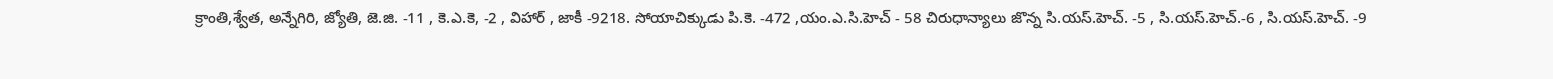క్రాంతి,శ్వేత, అన్నేగిరి, జ్యోతి, జె.జి. -11 , కె.ఎ.కె, -2 , విహార్ , జాకీ -9218. సోయాచిక్కుడు పి.కె. -472 ,యం.ఎ.సి.హెచ్ - 58 చిరుధాన్యాలు జొన్న సి.యస్.హెచ్. -5 , సి.యస్.హెచ్.-6 , సి.యస్.హెచ్. -9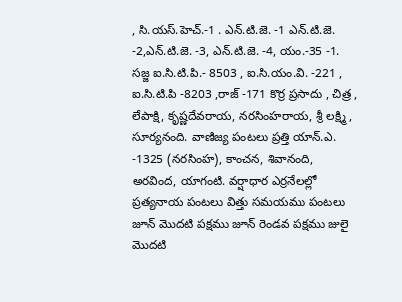, సి.యస్.హెచ్.-1 . ఎన్.టి.జె. -1 ఎన్.టి.జె. -2,ఎన్.టి.జె. -3, ఎన్.టి.జె. -4, యం.-35 -1. సజ్జ ఐ.సి.టి.పి.- 8503 , ఐ.సి.యం.వి. -221 , ఐ.సి.టి.పి -8203 ,రాజ్ -171 కొర్ర ప్రసాదు , చిత్ర , లేపాక్షి, కృష్ణదేవరాయ, నరసింహరాయ, శ్రీ లక్ష్మి , సూర్యనంది. వాణిజ్య పంటలు ప్రత్తి యాన్.ఎ. -1325 (నరసింహ), కాంచన, శివానంది, అరవింద, యాగంటి. వర్షాధార ఎర్రనేలల్లో ప్రత్యనాయ పంటలు విత్తు సమయము పంటలు జూన్ మొదటి పక్షము జూన్ రెండవ పక్షము జులై మొదటి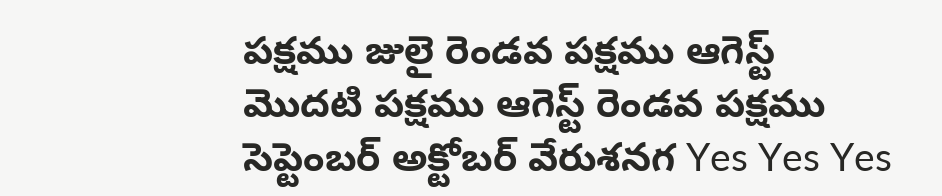పక్షము జులై రెండవ పక్షము ఆగెస్ట్ మొదటి పక్షము ఆగెస్ట్ రెండవ పక్షము సెప్టెంబర్ అక్టోబర్ వేరుశనగ Yes Yes Yes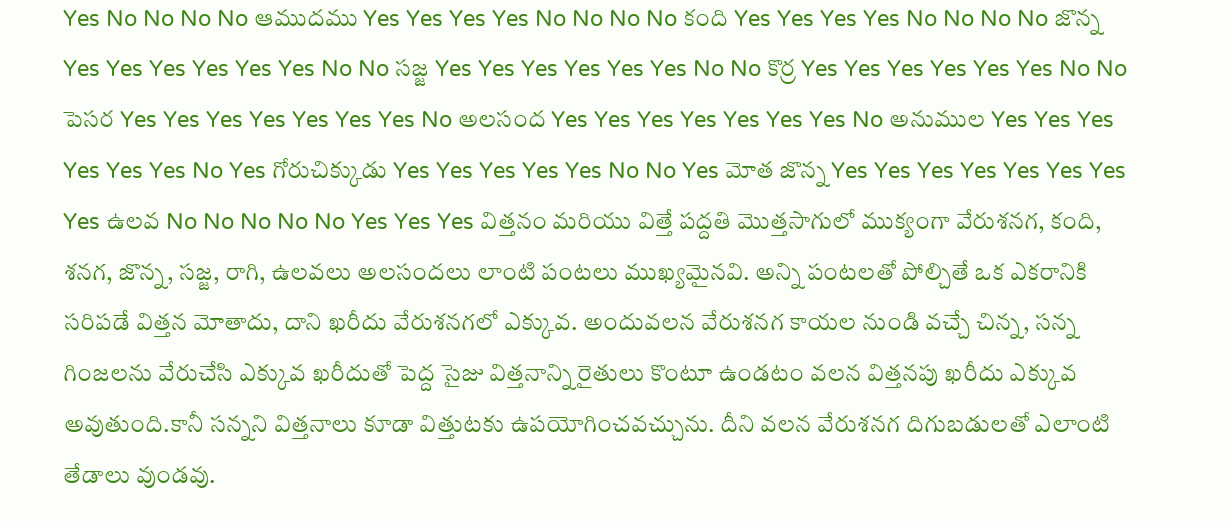Yes No No No No ఆముదము Yes Yes Yes Yes No No No No కంది Yes Yes Yes Yes No No No No జొన్న Yes Yes Yes Yes Yes Yes No No సజ్జ Yes Yes Yes Yes Yes Yes No No కొర్ర Yes Yes Yes Yes Yes Yes No No పెసర Yes Yes Yes Yes Yes Yes Yes No అలసంద Yes Yes Yes Yes Yes Yes Yes No అనుముల Yes Yes Yes Yes Yes Yes No Yes గోరుచిక్కుడు Yes Yes Yes Yes Yes No No Yes మోత జొన్న Yes Yes Yes Yes Yes Yes Yes Yes ఉలవ No No No No No Yes Yes Yes విత్తనం మరియు విత్తే పద్దతి మొత్తసాగులో ముక్యంగా వేరుశనగ, కంది, శనగ, జొన్న, సజ్జ, రాగి, ఉలవలు అలసందలు లాంటి పంటలు ముఖ్యమైనవి. అన్ని పంటలతో పోల్చితే ఒక ఎకరానికి సరిపడే విత్తన మోతాదు, దాని ఖరీదు వేరుశనగలో ఎక్కువ. అందువలన వేరుశనగ కాయల నుండి వచ్చే చిన్న, సన్న గింజలను వేరుచేసి ఎక్కువ ఖరీదుతో పెద్ద సైజు విత్తనాన్ని రైతులు కొంటూ ఉండటం వలన విత్తనపు ఖరీదు ఎక్కువ అవుతుంది.కానీ సన్నని విత్తనాలు కూడా విత్తుటకు ఉపయోగించవచ్చును. దీని వలన వేరుశనగ దిగుబడులతో ఎలాంటి తేడాలు వుండవు.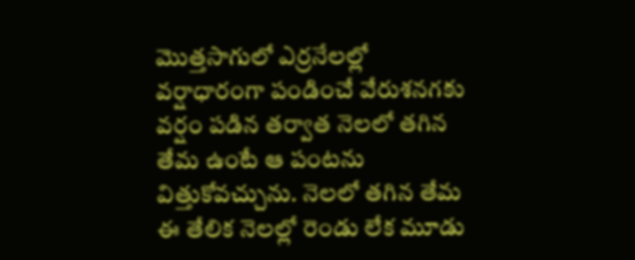మొత్తసాగులో ఎర్రనేలల్లో వర్షాధారంగా పండించే వేరుశనగకు వర్షం పడిన తర్వాత నెలలో తగిన తేమ ఉంటే ఆ పంటను విత్తుకోవచ్చును. నెలలో తగిన తేమ ఈ తేలిక నెలల్లో రెండు లేక మూడు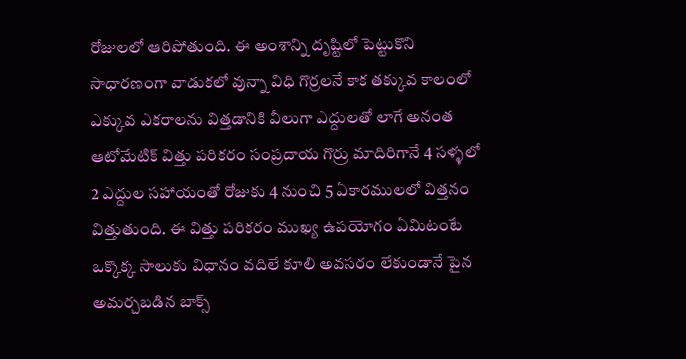రోజులలో ఆరిపోతుంది. ఈ అంశాన్ని దృష్టిలో పెట్టుకొని సాధారణంగా వాడుకలో వున్నా విధి గొర్రలనే కాక తక్కువ కాలంలో ఎక్కువ ఎకరాలను విత్తడానికి వీలుగా ఎద్దులతో లాగే అనంత ఆటోమేటిక్ విత్తు పరికరం సంప్రదాయ గొర్రు మాదిరిగానే 4 సళ్ళలో 2 ఎద్దుల సహాయంతో రోజుకు 4 నుంచి 5 ఏకారములలో విత్తనం విత్తుతుంది. ఈ విత్తు పరికరం ముఖ్య ఉపయోగం ఏమిటంటే ఒక్కొక్క సాలుకు విధానం వదిలే కూలి అవసరం లేకుండానే పైన అమర్చబడిన బాక్స్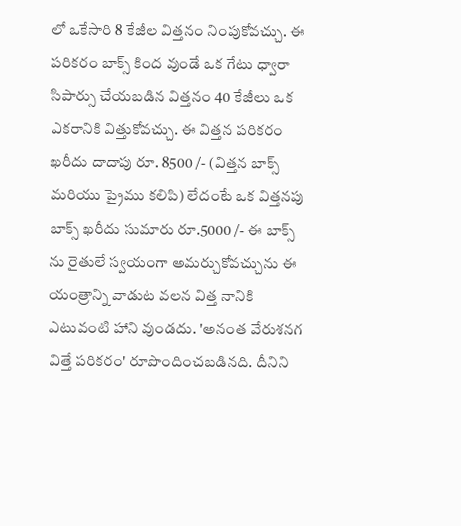లో ఒకేసారి 8 కేజీల విత్తనం నింపుకోవచ్చు. ఈ పరికరం బాక్స్ కింద వుండే ఒక గేటు ధ్వారా సిపార్సు చేయబడిన విత్తనం 40 కేజీలు ఒక ఎకరానికి విత్తుకోవచ్చు. ఈ విత్తన పరికరం ఖరీదు దాదాపు రూ. 8500 /- (విత్తన బాక్స్ మరియు ప్రైము కలిపి) లేదంటే ఒక విత్తనపు బాక్స్ ఖరీదు సుమారు రూ.5000 /- ఈ బాక్స్ ను రైతులే స్వయంగా అమర్చుకోవచ్చును ఈ యంత్రాన్ని వాడుట వలన విత్త నానికి ఎటువంటి హాని వుండదు. 'అనంత వేరుశనగ విత్తే పరికరం' రూపొందించబడినది. దీనిని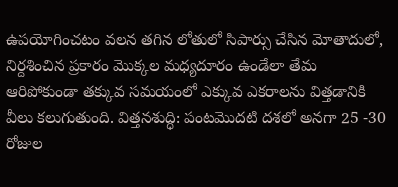ఉపయోగించటం వలన తగిన లోతులో సిపార్సు చేసిన మోతాదులో, నిర్దశించిన ప్రకారం మొక్కల మధ్యదూరం ఉండేలా తేమ ఆరిపోకుండా తక్కువ సమయంలో ఎక్కువ ఎకరాలను విత్తడానికి వీలు కలుగుతుంది. విత్తనశుద్ధి: పంటమొదటి దశలో అనగా 25 -30 రోజుల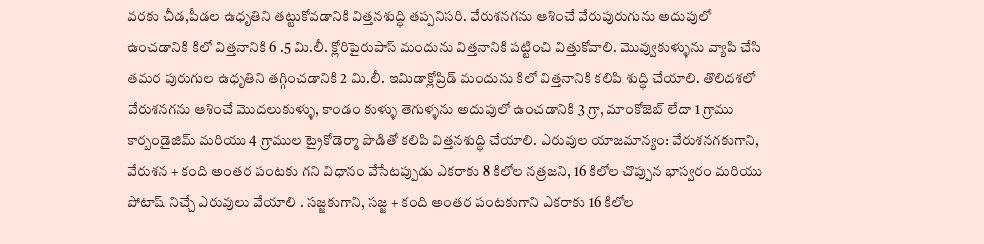వరకు చీడ,పీడల ఉధృతిని తట్టుకోవడానికి విత్తనశుద్ధి తప్పనిసరి. వేరుశనగను ఆశించే వేరుపురుగును అదుపులో ఉంచడానికి కిలో విత్తనానికి 6 .5 మి.లీ. క్లోరిపైరుపాస్ మందును విత్తనానికి పట్టించి విత్తుకోవాలి. మొవ్వుకుళ్ళును వ్యాపి చేసి తమర పురుగుల ఉధృతిని తగ్గించడానికి 2 మి.లీ. ఇమిడాక్లోప్రిడ్ మందును కిలో విత్తనానికి కలిపి శుద్ధి చేయాలి. తొలిదశలో వేరుశనగను ఆశించే మొదలుకుళ్ళు, కాండం కుళ్ళు తెగుళ్ళను అదుపులో ఉంచడానికి 3 గ్రా, మాంకోజెబ్ లేదా 1 గ్రాము కార్బండైజిమ్ మరియు 4 గ్రాముల ట్రైకోడెర్మా పొడితో కలిపి విత్తనశుద్ధి చేయాలి. ఎరువుల యాజమాన్యం: వేరుశనగకుగాని, వేరుశన + కంది అంతర పంటకు గని విధానం వేసేటప్పుడు ఎకరాకు 8 కిలోల నత్రజని, 16 కిలోల చొప్పున భాస్వరం మరియు పోటాష్ నిచ్చే ఎరువులు వేయాలి . సజ్జకుగాని, సజ్జ + కంది అంతర పంటకుగాని ఎకరాకు 16 కిలోల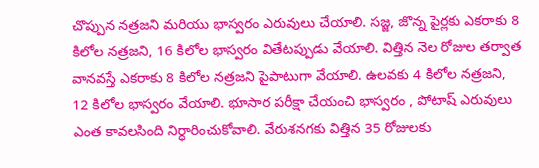చొప్పున నత్రజని మరియు భాస్వరం ఎరువులు చేయాలి. సజ్జ, జొన్న పైర్లకు ఎకరాకు 8 కిలోల నత్రజని, 16 కిలోల భాస్వరం వితేటప్పుడు వేయాలి. విత్తిన నెల రోజుల తర్వాత వానవస్తే ఎకరాకు 8 కిలోల నత్రజని పైపాటుగా వేయాలి. ఉలవకు 4 కిలోల నత్రజని, 12 కిలోల భాస్వరం వేయాలి. భూసార పరీక్షా చేయంచి భాస్వరం , పోటాష్ ఎరువులు ఎంత కావలసింది నిర్ధారించుకోవాలి. వేరుశనగకు విత్తిన 35 రోజులకు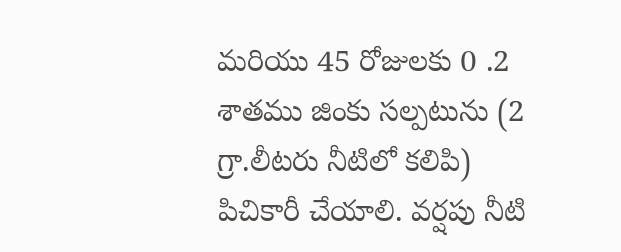మరియు 45 రోజులకు 0 .2 శాతము జింకు సల్పటును (2 గ్రా.లీటరు నీటిలో కలిపి) పిచికారీ చేయాలి. వర్షపు నీటి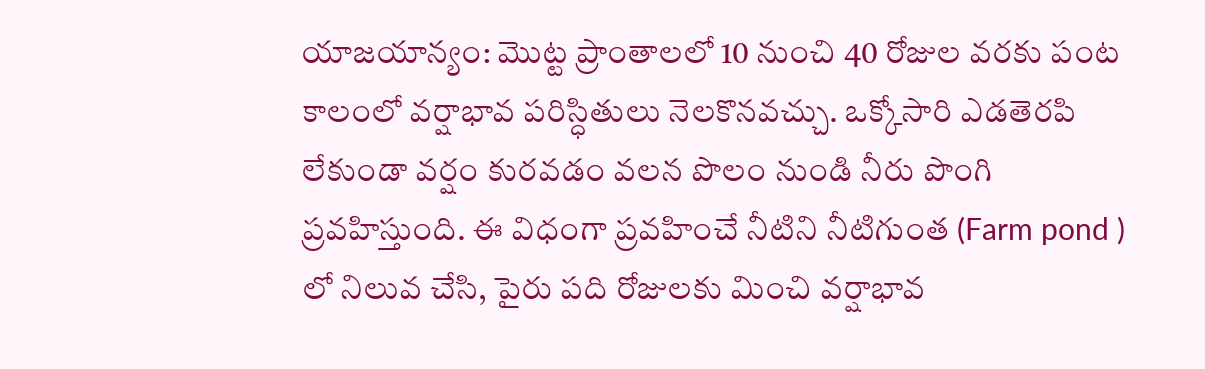యాజయాన్యం: మొట్ట ప్రాంతాలలో 10 నుంచి 40 రోజుల వరకు పంట కాలంలో వర్షాభావ పరిస్ధితులు నెలకొనవచ్చు. ఒక్కోసారి ఎడతెరపి లేకుండా వర్షం కురవడం వలన పొలం నుండి నీరు పొంగి ప్రవహిస్తుంది. ఈ విధంగా ప్రవహించే నీటిని నీటిగుంత (Farm pond ) లో నిలువ చేసి, పైరు పది రోజులకు మించి వర్షాభావ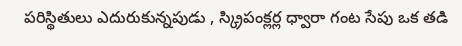పరిస్థితులు ఎదురుకున్నపుడు , స్క్రిపంక్లర్ల ధ్వారా గంట సేపు ఒక తడి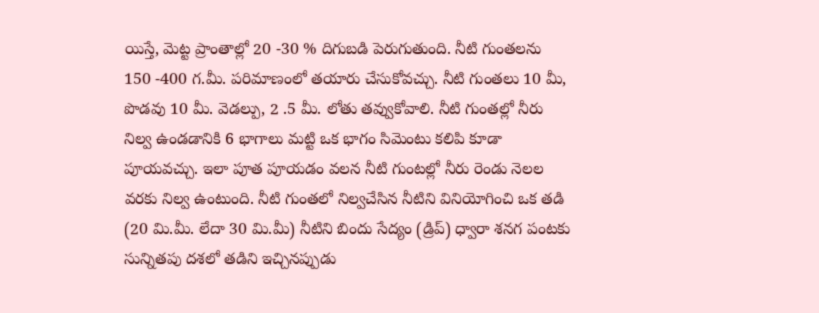యిస్తే, మెట్ట ప్రాంతాల్లో 20 -30 % దిగుబడి పెరుగుతుంది. నీటి గుంతలను 150 -400 గ.మీ. పరిమాణంలో తయారు చేసుకోవచ్చు. నీటి గుంతలు 10 మీ, పొడవు 10 మీ. వెడల్పు, 2 .5 మీ. లోతు తవ్వుకోవాలి. నీటి గుంతల్లో నీరు నిల్వ ఉండడానికి 6 భాగాలు మట్టి ఒక భాగం సిమెంటు కలిపి కూడా పూయవచ్చు. ఇలా పూత పూయడం వలన నీటి గుంటల్లో నీరు రెండు నెలల వరకు నిల్వ ఉంటుంది. నీటి గుంతలో నిల్వచేసిన నీటిని వినియోగించి ఒక తడి (20 మి.మీ. లేదా 30 మి.మీ) నీటిని బిందు సేద్యం (డ్రిప్) ధ్వారా శనగ పంటకు సున్నితపు దశలో తడిని ఇచ్చినప్పుడు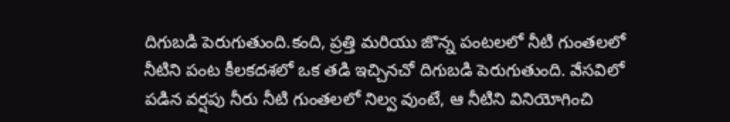దిగుబడి పెరుగుతుంది.కంది, ప్రత్తి మరియు జొన్న పంటలలో నీటి గుంతలలో నీటిని పంట కీలకదశలో ఒక తడి ఇచ్చినచో దిగుబడి పెరుగుతుంది. వేసవిలో పడిన వర్షపు నీరు నీటి గుంతలలో నిల్వ వుంటే, ఆ నీటిని వినియోగించి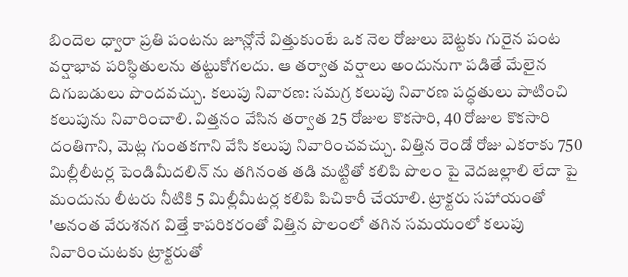బిందెల ధ్వారా ప్రతి పంటను జూన్లోనే విత్తుకుంటే ఒక నెల రోజులు బెట్టకు గురైన పంట వర్షాభావ పరిస్ధితులను తట్టుకోగలదు. ఆ తర్వాత వర్షాలు అందునుగా పడితే మేలైన దిగుబడులు పొందవచ్చు. కలుపు నివారణ: సమగ్ర కలుపు నివారణ పద్ధతులు పాటించి కలుపును నివారించాలి. విత్తనం వేసిన తర్వాత 25 రోజుల కొకసారి, 40 రోజుల కొకసారి దంతిగాని, మెట్ల గుంతకగాని వేసి కలుపు నివారించవచ్చు. విత్తిన రెండో రోజు ఎకరాకు 750 మిల్లీలీటర్ల పెండిమీదలిన్ ను తగినంత తడి మట్టితో కలిపి పొలం పై వెదజల్లాలి లేదా పై మందును లీటరు నీటికి 5 మిల్లీమీటర్ల కలిపి పిచికారీ చేయాలి. ట్రాక్టరు సహాయంతో 'అనంత వేరుశనగ విత్తే కాపరికరంతో విత్తిన పొలంలో తగిన సమయంలో కలుపు నివారించుటకు ట్రాక్టరుతో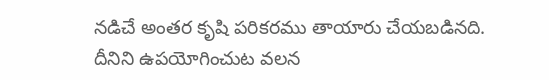నడిచే అంతర కృషి పరికరము తాయారు చేయబడినది. దీనిని ఉపయోగించుట వలన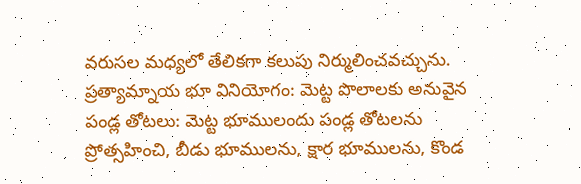వరుసల మధ్యలో తేలికగా కలుపు నిర్ములించవచ్చును. ప్రత్యామ్నాయ భూ వినియోగం: మెట్ట పొలాలకు అనువైన పండ్ల తోటలు: మెట్ట భూములందు పండ్ల తోటలను ప్రోత్సహించి, బీడు భూములను, క్షార భూములను, కొండ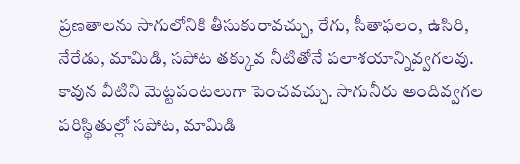ప్రణతాలను సాగులోనికి తీసుకురావచ్చు, రేగు, సీతాఫలం, ఉసిరి, నేరేడు, మామిడి, సపోట తక్కువ నీటితోనే పలాశయాన్నివ్వగలవు. కావున వీటిని మెట్టపంటలుగా పెంచవచ్చు. సాగునీరు అందివ్వగల పరిస్థితుల్లో సపోట, మామిడి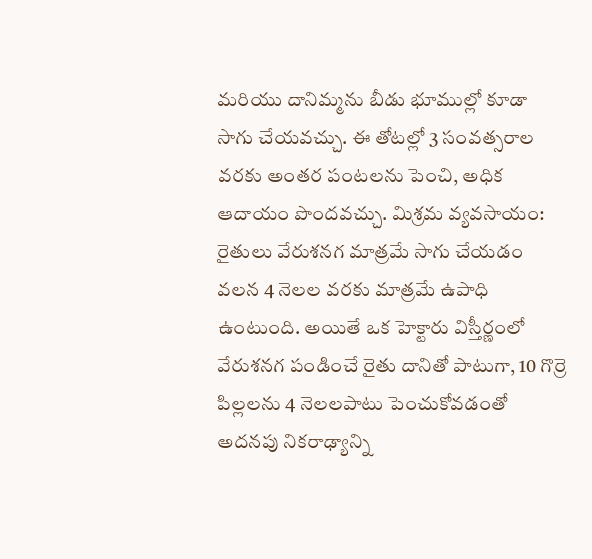మరియు దానిమ్మను బీడు భూముల్లో కూడా సాగు చేయవచ్చు. ఈ తోటల్లో 3 సంవత్సరాల వరకు అంతర పంటలను పెంచి, అధిక ఆదాయం పొందవచ్చు. మిశ్రమ వ్యవసాయం: రైతులు వేరుశనగ మాత్రమే సాగు చేయడం వలన 4 నెలల వరకు మాత్రమే ఉపాధి ఉంటుంది. అయితే ఒక హెక్టారు విస్తీర్ణంలో వేరుశనగ పండించే రైతు దానితో పాటుగా, 10 గొర్రె పిల్లలను 4 నెలలపాటు పెంచుకోవడంతో అదనపు నికరాఢ్యాన్ని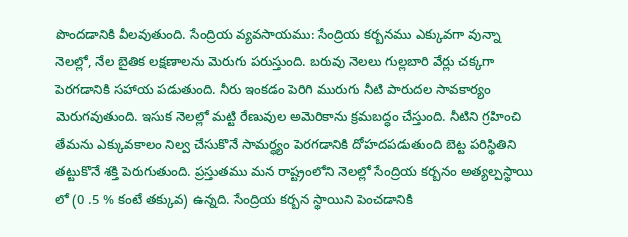పొందడానికి వీలవుతుంది. సేంద్రియ వ్యవసాయము: సేంద్రియ కర్బనము ఎక్కువగా వున్నా నెలల్లో, నేల బైతిక లక్షణాలను మెరుగు పరుస్తుంది. బరువు నెలలు గుల్లబారి వేర్లు చక్కగా పెరగడానికి సహాయ పడుతుంది. నీరు ఇంకడం పెరిగి మురుగు నీటి పారుదల సావకార్యం మెరుగవుతుంది. ఇసుక నెలల్లో మట్టి రేణువుల అమెరికాను క్రమబద్ధం చేస్తుంది. నీటిని గ్రహించి తేమను ఎక్కువకాలం నిల్వ చేసుకొనే సామర్ధ్యం పెరగడానికి దోహదపడుతుంది బెట్ట పరిస్థితిని తట్టుకొనే శక్తి పెరుగుతుంది. ప్రస్తుతము మన రాష్ట్రంలోని నెలల్లో సేంద్రియ కర్బనం అత్యల్పస్థాయి లో (0 .5 % కంటే తక్కువ) ఉన్నది. సేంద్రియ కర్బన స్థాయిని పెంచడానికి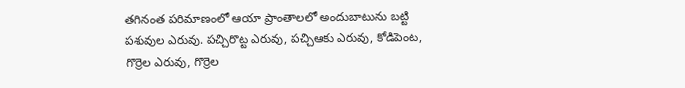తగినంత పరిమాణంలో ఆయా ప్రాంతాలలో అందుబాటును బట్టి పశువుల ఎరువు. పచ్చిరొట్ట ఎరువు, పచ్చిఆకు ఎరువు, కోడిపెంట, గొర్రెల ఎరువు, గొర్రెల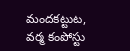మందకట్టుట, వర్మ కంపోస్టు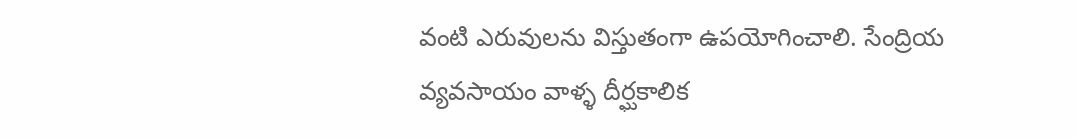వంటి ఎరువులను విస్తుతంగా ఉపయోగించాలి. సేంద్రియ వ్యవసాయం వాళ్ళ దీర్ఘకాలిక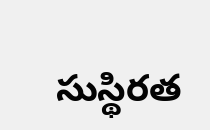సుస్థిరత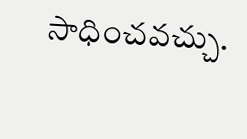సాధించవచ్చు.